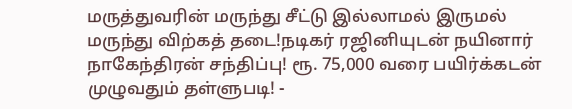மருத்துவரின் மருந்து சீட்டு இல்லாமல் இருமல் மருந்து விற்கத் தடை!நடிகர் ரஜினியுடன் நயினார் நாகேந்திரன் சந்திப்பு! ரூ. 75,000 வரை பயிர்க்கடன் முழுவதும் தள்ளுபடி! -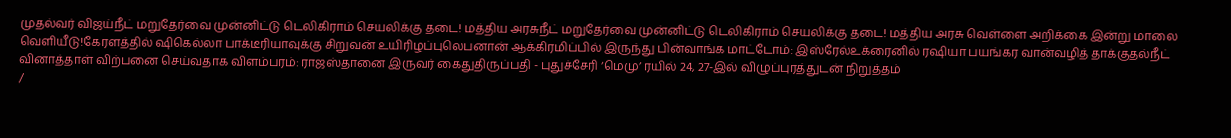முதல்வர் விஜய்நீட் மறுதேர்வை முன்னிட்டு டெலிகிராம் செயலிக்கு தடை! மத்திய அரசுநீட் மறுதேர்வை முன்னிட்டு டெலிகிராம் செயலிக்கு தடை! மத்திய அரசு வெள்ளை அறிக்கை இன்று மாலை வெளியீடு!கேரளத்தில் ஷிகெல்லா பாக்டீரியாவுக்கு சிறுவன் உயிரிழப்புலெபனான் ஆக்கிரமிப்பில் இருந்து பின்வாங்க மாட்டோம்: இஸ்ரேல்உக்ரைனில் ரஷியா பயங்கர வான்வழித் தாக்குதல்நீட் வினாத்தாள் விற்பனை செய்வதாக விளம்பரம்: ராஜஸ்தானை இருவர் கைதுதிருப்பதி - புதுச்சேரி ‘மெமு’ ரயில் 24, 27-இல் விழுப்புரத்துடன் நிறுத்தம்
/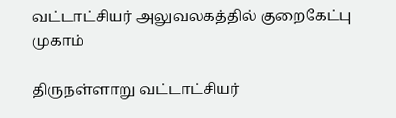வட்டாட்சியர் அலுவலகத்தில் குறைகேட்பு முகாம்

திருநள்ளாறு வட்டாட்சியர்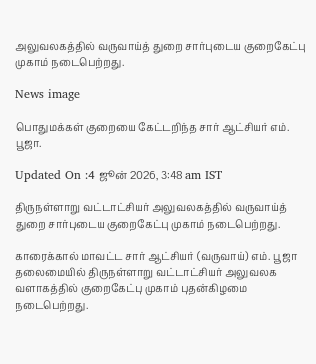அலுவலகத்தில் வருவாய்த் துறை சார்புடைய குறைகேட்பு முகாம் நடைபெற்றது.

News image

பொதுமக்கள் குறையை கேட்டறிந்த சார் ஆட்சியர் எம். பூஜா.

Updated On :4 ஜூன் 2026, 3:48 am IST

திருநள்ளாறு வட்டாட்சியர் அலுவலகத்தில் வருவாய்த் துறை சார்புடைய குறைகேட்பு முகாம் நடைபெற்றது.

காரைக்கால் மாவட்ட சார் ஆட்சியர் (வருவாய்) எம். பூஜா தலைமையில் திருநள்ளாறு வட்டாட்சியர் அலுவலக வளாகத்தில் குறைகேட்பு முகாம் புதன்கிழமை நடைபெற்றது.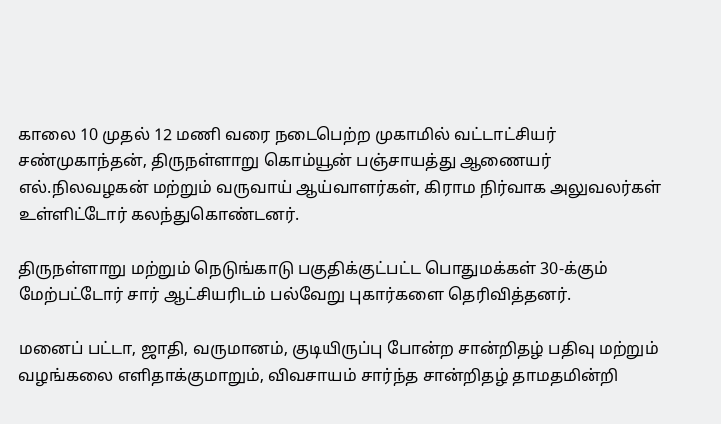காலை 10 முதல் 12 மணி வரை நடைபெற்ற முகாமில் வட்டாட்சியர் சண்முகாந்தன், திருநள்ளாறு கொம்யூன் பஞ்சாயத்து ஆணையர் எல்.நிலவழகன் மற்றும் வருவாய் ஆய்வாளர்கள், கிராம நிர்வாக அலுவலர்கள் உள்ளிட்டோர் கலந்துகொண்டனர்.

திருநள்ளாறு மற்றும் நெடுங்காடு பகுதிக்குட்பட்ட பொதுமக்கள் 30-க்கும் மேற்பட்டோர் சார் ஆட்சியரிடம் பல்வேறு புகார்களை தெரிவித்தனர்.

மனைப் பட்டா, ஜாதி, வருமானம், குடியிருப்பு போன்ற சான்றிதழ் பதிவு மற்றும் வழங்கலை எளிதாக்குமாறும், விவசாயம் சார்ந்த சான்றிதழ் தாமதமின்றி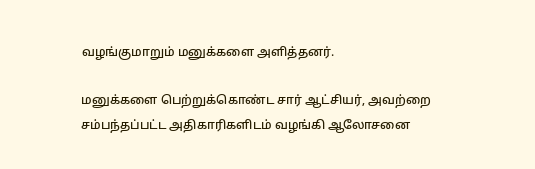வழங்குமாறும் மனுக்களை அளித்தனர்.

மனுக்களை பெற்றுக்கொண்ட சார் ஆட்சியர், அவற்றை சம்பந்தப்பட்ட அதிகாரிகளிடம் வழங்கி ஆலோசனை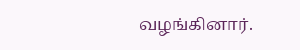வழங்கினார்.